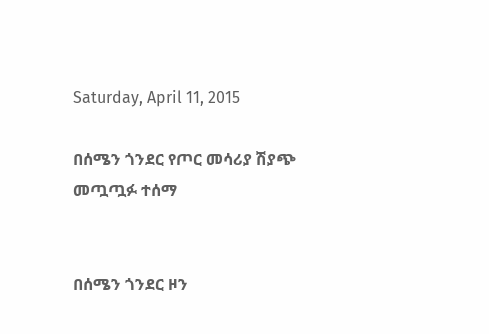Saturday, April 11, 2015

በሰሜን ጎንደር የጦር መሳሪያ ሽያጭ መጧጧፉ ተሰማ


በሰሜን ጎንደር ዞን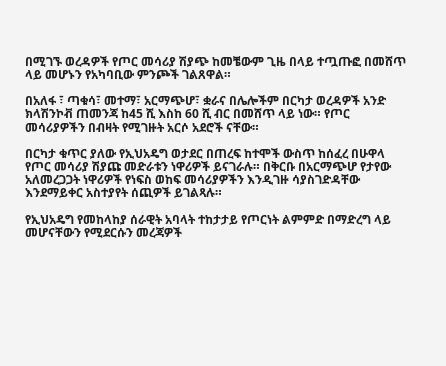በሚገኙ ወረዳዎች የጦር መሳሪያ ሽያጭ ከመቼውም ጊዜ በላይ ተጧጡፎ በመሸጥ ላይ መሆኑን የአካባቢው ምንጮች ገልጸዋል።

በአለፋ ፣ ጣቁሳ፣ መተማ፣ አርማጭሆ፣ ቋራና በሌሎችም በርካታ ወረዳዎች አንድ ክላሽንኮቭ ጠመንጃ ከ45 ሺ እስከ 60 ሺ ብር በመሸጥ ላይ ነው። የጦር መሳሪያዎችን በብዛት የሚገዙት አርሶ አደሮች ናቸው።

በርካታ ቁጥር ያለው የኢህአዴግ ወታደር በጠረፍ ከተሞች ውስጥ ከሰፈረ በሁዋላ የጦር መሳሪያ ሽያጩ መድራቱን ነዋሪዎች ይናገራሉ። በቅርቡ በአርማጭሆ የታየው አለመረጋጋት ነዋሪዎች የነፍስ ወከፍ መሳሪያዎችን እንዲገዙ ሳያስገድዳቸው እንደማይቀር አስተያየት ሰጪዎች ይገልጻሉ።

የኢህአዴግ የመከላከያ ሰራዊት አባላት ተከታታይ የጦርነት ልምምድ በማድረግ ላይ መሆናቸውን የሚደርሱን መረጃዎች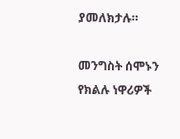ያመለክታሉ።

መንግስት ሰሞኑን የክልሉ ነዋሪዎች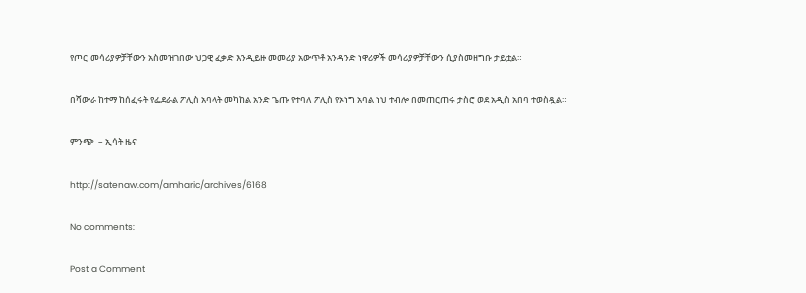የጦር መሳሪያዎቻቸውን አስመዝገበው ህጋዊ ፈቃድ እንዲይዙ መመሪያ አውጥቶ አንዳንድ ነዋሪዎች መሳሪያዎቻቸውን ሲያስመዘግቡ ታይቷል።

በሻውራ ከተማ ከሰፈሩት የፌደራል ፖሊስ አባላት መካከል አንድ ጌጡ የተባለ ፖሊስ የኦነግ አባል ነህ ተብሎ በመጠርጠሩ ታስሮ ወደ አዲስ አበባ ተወስዷል።

ምንጭ  – ኢሳት ዜና

http://satenaw.com/amharic/archives/6168

No comments:

Post a Comment